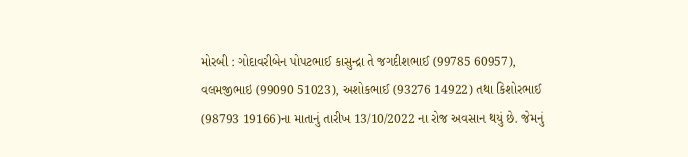મોરબી : ગોદાવરીબેન પોપટભાઈ કાસુન્દ્રા તે જગદીશભાઈ (99785 60957), વલમજીભાઇ (99090 51023), અશોકભાઈ (93276 14922) તથા કિશોરભાઈ (98793 19166)ના માતાનું તારીખ 13/10/2022 ના રોજ અવસાન થયું છે. જેમનું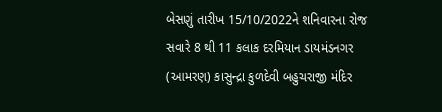બેસણું તારીખ 15/10/2022ને શનિવારના રોજ સવારે 8 થી 11 કલાક દરમિયાન ડાયમંડનગર (આમરણ) કાસુન્દ્રા કુળદેવી બહુચરાજી મંદિર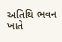અતિથિ ભવન ખાતે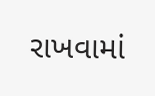રાખવામાં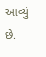આવ્યું છે.